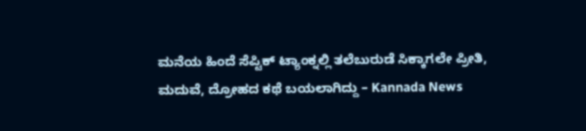ಮನೆಯ ಹಿಂದೆ ಸೆಪ್ಟಿಕ್ ಟ್ಯಾಂಕ್ನಲ್ಲಿ ತಲೆಬುರುಡೆ ಸಿಕ್ಕಾಗಲೇ ಪ್ರೀತಿ, ಮದುವೆ, ದ್ರೋಹದ ಕಥೆ ಬಯಲಾಗಿದ್ದು – Kannada News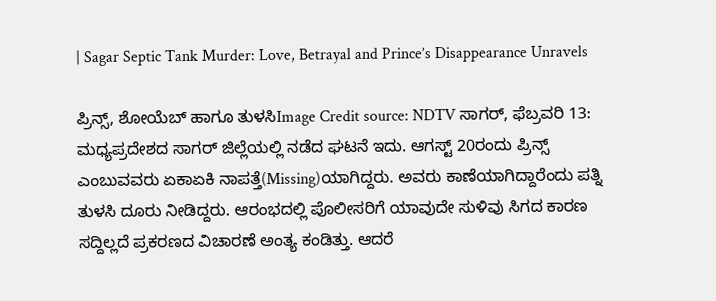| Sagar Septic Tank Murder: Love, Betrayal and Prince’s Disappearance Unravels

ಪ್ರಿನ್ಸ್, ಶೋಯೆಬ್ ಹಾಗೂ ತುಳಸಿImage Credit source: NDTV ಸಾಗರ್, ಫೆಬ್ರವರಿ 13: ಮಧ್ಯಪ್ರದೇಶದ ಸಾಗರ್ ಜಿಲ್ಲೆಯಲ್ಲಿ ನಡೆದ ಘಟನೆ ಇದು. ಆಗಸ್ಟ್ 20ರಂದು ಪ್ರಿನ್ಸ್ ಎಂಬುವವರು ಏಕಾಏಕಿ ನಾಪತ್ತೆ(Missing)ಯಾಗಿದ್ದರು. ಅವರು ಕಾಣೆಯಾಗಿದ್ದಾರೆಂದು ಪತ್ನಿ ತುಳಸಿ ದೂರು ನೀಡಿದ್ದರು. ಆರಂಭದಲ್ಲಿ ಪೊಲೀಸರಿಗೆ ಯಾವುದೇ ಸುಳಿವು ಸಿಗದ ಕಾರಣ ಸದ್ದಿಲ್ಲದೆ ಪ್ರಕರಣದ ವಿಚಾರಣೆ ಅಂತ್ಯ ಕಂಡಿತ್ತು. ಆದರೆ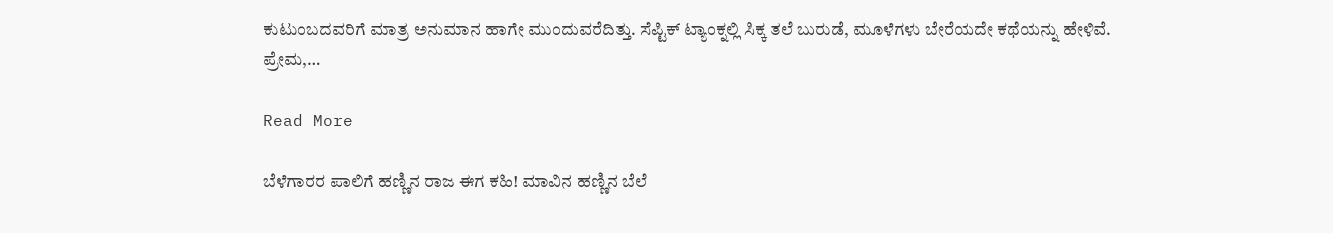ಕುಟುಂಬದವರಿಗೆ ಮಾತ್ರ ಅನುಮಾನ ಹಾಗೇ ಮುಂದುವರೆದಿತ್ತು. ಸೆಪ್ಟಿಕ್ ಟ್ಯಾಂಕ್ನಲ್ಲಿ ಸಿಕ್ಕ ತಲೆ ಬುರುಡೆ, ಮೂಳೆಗಳು ಬೇರೆಯದೇ ಕಥೆಯನ್ನು ಹೇಳಿವೆ. ಪ್ರೇಮ,…

Read More

ಬೆಳೆಗಾರರ ಪಾಲಿಗೆ ಹಣ್ಣಿನ ರಾಜ ಈಗ ಕಹಿ! ಮಾವಿನ ಹಣ್ಣಿನ ಬೆಲೆ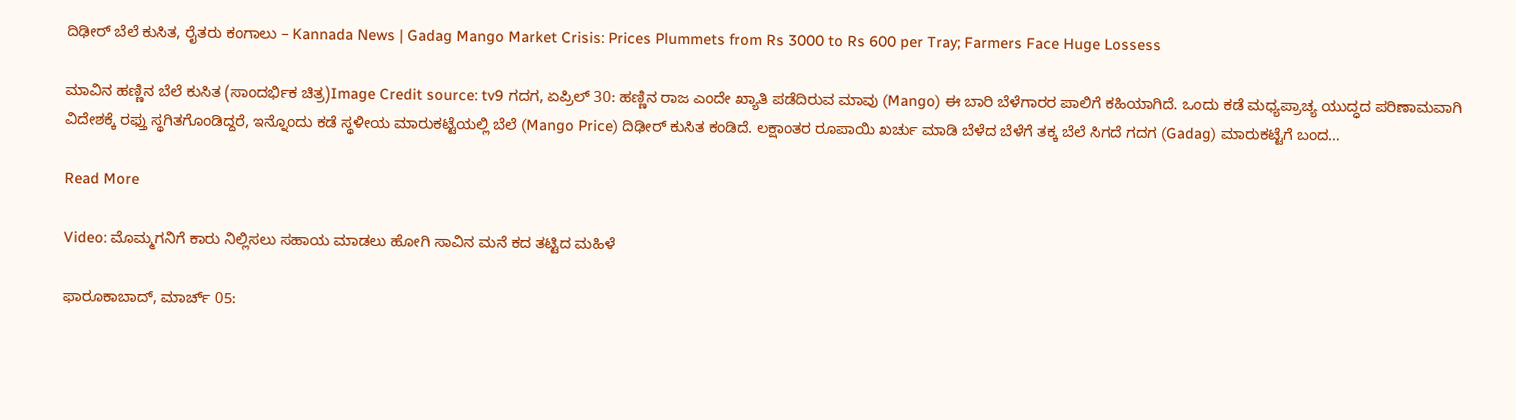ದಿಢೀರ್ ಬೆಲೆ ಕುಸಿತ, ರೈತರು ಕಂಗಾಲು – Kannada News | Gadag Mango Market Crisis: Prices Plummets from Rs 3000 to Rs 600 per Tray; Farmers Face Huge Lossess

ಮಾವಿನ ಹಣ್ಣಿನ ಬೆಲೆ ಕುಸಿತ (ಸಾಂದರ್ಭಿಕ ಚಿತ್ರ)Image Credit source: tv9 ಗದಗ, ಏಪ್ರಿಲ್ 30: ಹಣ್ಣಿನ ರಾಜ ಎಂದೇ ಖ್ಯಾತಿ ಪಡೆದಿರುವ ಮಾವು (Mango) ಈ ಬಾರಿ ಬೆಳೆಗಾರರ ಪಾಲಿಗೆ ಕಹಿಯಾಗಿದೆ. ಒಂದು ಕಡೆ ಮಧ್ಯಪ್ರಾಚ್ಯ ಯುದ್ಧದ ಪರಿಣಾಮವಾಗಿ ವಿದೇಶಕ್ಕೆ ರಫ್ತು ಸ್ಥಗಿತಗೊಂಡಿದ್ದರೆ, ಇನ್ನೊಂದು ಕಡೆ ಸ್ಥಳೀಯ ಮಾರುಕಟ್ಟೆಯಲ್ಲಿ ಬೆಲೆ (Mango Price) ದಿಢೀರ್ ಕುಸಿತ ಕಂಡಿದೆ. ಲಕ್ಷಾಂತರ ರೂಪಾಯಿ ಖರ್ಚು ಮಾಡಿ ಬೆಳೆದ ಬೆಳೆಗೆ ತಕ್ಕ ಬೆಲೆ ಸಿಗದೆ ಗದಗ (Gadag) ಮಾರುಕಟ್ಟೆಗೆ ಬಂದ…

Read More

Video: ಮೊಮ್ಮಗನಿಗೆ ಕಾರು ನಿಲ್ಲಿಸಲು ಸಹಾಯ ಮಾಡಲು ಹೋಗಿ ಸಾವಿನ ಮನೆ ಕದ ತಟ್ಟಿದ ಮಹಿಳೆ

ಫಾರೂಕಾಬಾದ್, ಮಾರ್ಚ್ 05: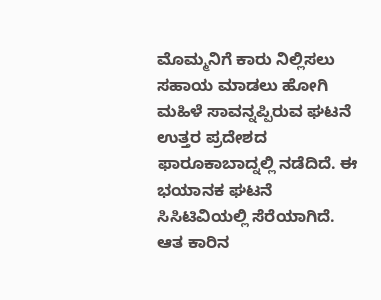ಮೊಮ್ಮನಿಗೆ ಕಾರು ನಿಲ್ಲಿಸಲು ಸಹಾಯ ಮಾಡಲು ಹೋಗಿ ಮಹಿಳೆ ಸಾವನ್ನಪ್ಪಿರುವ ಘಟನೆ ಉತ್ತರ ಪ್ರದೇಶದ ಫಾರೂಕಾಬಾದ್ನಲ್ಲಿ ನಡೆದಿದೆ. ಈ ಭಯಾನಕ ಘಟನೆ ಸಿಸಿಟಿವಿಯಲ್ಲಿ ಸೆರೆಯಾಗಿದೆ. ಆತ ಕಾರಿನ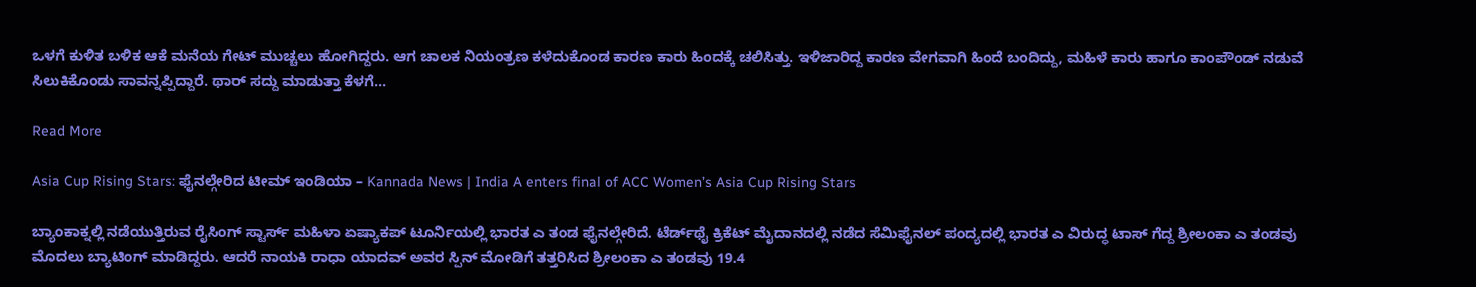ಒಳಗೆ ಕುಳಿತ ಬಳಿಕ ಆಕೆ ಮನೆಯ ಗೇಟ್ ಮುಚ್ಚಲು ಹೋಗಿದ್ದರು. ಆಗ ಚಾಲಕ ನಿಯಂತ್ರಣ ಕಳೆದುಕೊಂಡ ಕಾರಣ ಕಾರು ಹಿಂದಕ್ಕೆ ಚಲಿಸಿತ್ತು. ಇಳಿಜಾರಿದ್ದ ಕಾರಣ ವೇಗವಾಗಿ ಹಿಂದೆ ಬಂದಿದ್ದು, ಮಹಿಳೆ ಕಾರು ಹಾಗೂ ಕಾಂಪೌಂಡ್ ನಡುವೆ ಸಿಲುಕಿಕೊಂಡು ಸಾವನ್ನಪ್ಪಿದ್ದಾರೆ. ಥಾರ್ ಸದ್ದು ಮಾಡುತ್ತಾ ಕೆಳಗೆ…

Read More

Asia Cup Rising Stars: ಫೈನಲ್ಗೇರಿದ ಟೀಮ್ ಇಂಡಿಯಾ – Kannada News | India A enters final of ACC Women’s Asia Cup Rising Stars

ಬ್ಯಾಂಕಾಕ್ನಲ್ಲಿ ನಡೆಯುತ್ತಿರುವ ರೈಸಿಂಗ್ ಸ್ಟಾರ್ಸ್ ಮಹಿಳಾ ಏಷ್ಯಾಕಪ್ ಟೂರ್ನಿಯಲ್ಲಿ ಭಾರತ ಎ ತಂಡ ಫೈನಲ್ಗೇರಿದೆ. ಟೆರ್ಡ್‌ಥೈ ಕ್ರಿಕೆಟ್ ಮೈದಾನದಲ್ಲಿ ನಡೆದ ಸೆಮಿಫೈನಲ್ ಪಂದ್ಯದಲ್ಲಿ ಭಾರತ ಎ ವಿರುದ್ಧ ಟಾಸ್ ಗೆದ್ದ ಶ್ರೀಲಂಕಾ ಎ ತಂಡವು ಮೊದಲು ಬ್ಯಾಟಿಂಗ್ ಮಾಡಿದ್ದರು. ಆದರೆ ನಾಯಕಿ ರಾಧಾ ಯಾದವ್ ಅವರ ಸ್ಪಿನ್ ಮೋಡಿಗೆ ತತ್ತರಿಸಿದ ಶ್ರೀಲಂಕಾ ಎ ತಂಡವು 19.4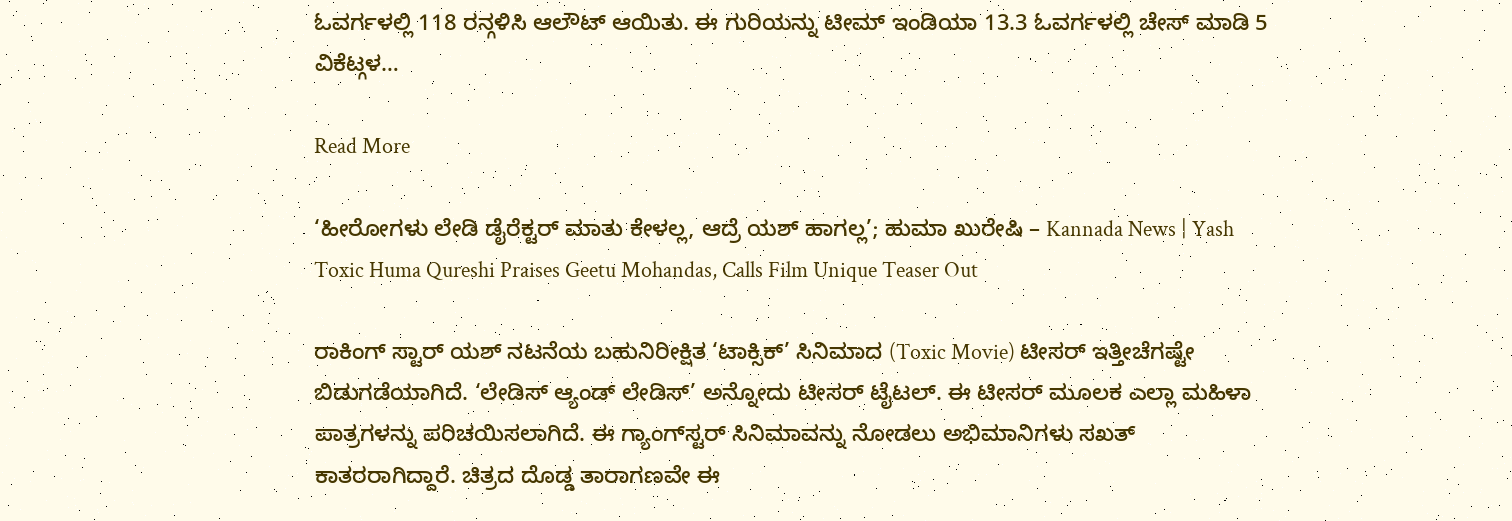ಓವರ್ಗಳಲ್ಲಿ 118 ರನ್ಗಳಿಸಿ ಆಲೌಟ್ ಆಯಿತು. ಈ ಗುರಿಯನ್ನು ಟೀಮ್ ಇಂಡಿಯಾ 13.3 ಓವರ್ಗಳಲ್ಲಿ ಚೇಸ್ ಮಾಡಿ 5 ವಿಕೆಟ್ಗಳ…

Read More

‘ಹೀರೋಗಳು ಲೇಡಿ ಡೈರೆಕ್ಟರ್ ಮಾತು ಕೇಳಲ್ಲ, ಆದ್ರೆ ಯಶ್ ಹಾಗಲ್ಲ’; ಹುಮಾ ಖುರೇಷಿ – Kannada News | Yash Toxic Huma Qureshi Praises Geetu Mohandas, Calls Film Unique Teaser Out

ರಾಕಿಂಗ್ ಸ್ಟಾರ್ ಯಶ್ ನಟನೆಯ ಬಹುನಿರೀಕ್ಷಿತ ‘ಟಾಕ್ಸಿಕ್’ ಸಿನಿಮಾದ (Toxic Movie) ಟೀಸರ್ ಇತ್ತೀಚೆಗಷ್ಟೇ ಬಿಡುಗಡೆಯಾಗಿದೆ. ‘ಲೇಡಿಸ್ ಆ್ಯಂಡ್ ಲೇಡಿಸ್’ ಅನ್ನೋದು ಟೀಸರ್ ಟೈಟಲ್. ಈ ಟೀಸರ್ ಮೂಲಕ ಎಲ್ಲಾ ಮಹಿಳಾ ಪಾತ್ರಗಳನ್ನು ಪರಿಚಯಿಸಲಾಗಿದೆ. ಈ ಗ್ಯಾಂಗ್‌ಸ್ಟರ್ ಸಿನಿಮಾವನ್ನು ನೋಡಲು ಅಭಿಮಾನಿಗಳು ಸಖತ್ ಕಾತರರಾಗಿದ್ದಾರೆ. ಚಿತ್ರದ ದೊಡ್ಡ ತಾರಾಗಣವೇ ಈ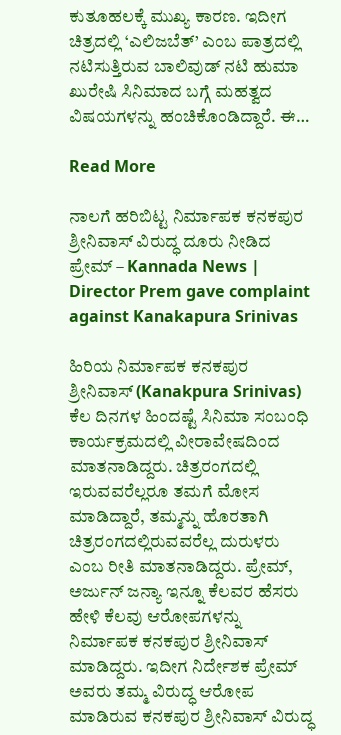ಕುತೂಹಲಕ್ಕೆ ಮುಖ್ಯ ಕಾರಣ. ಇದೀಗ ಚಿತ್ರದಲ್ಲಿ ‘ಎಲಿಜಬೆತ್’ ಎಂಬ ಪಾತ್ರದಲ್ಲಿ ನಟಿಸುತ್ತಿರುವ ಬಾಲಿವುಡ್ ನಟಿ ಹುಮಾ ಖುರೇಷಿ ಸಿನಿಮಾದ ಬಗ್ಗೆ ಮಹತ್ವದ ವಿಷಯಗಳನ್ನು ಹಂಚಿಕೊಂಡಿದ್ದಾರೆ. ಈ…

Read More

ನಾಲಗೆ ಹರಿಬಿಟ್ಟ ನಿರ್ಮಾಪಕ ಕನಕಪುರ ಶ್ರೀನಿವಾಸ್ ವಿರುದ್ಧ ದೂರು ನೀಡಿದ ಪ್ರೇಮ್ – Kannada News | Director Prem gave complaint against Kanakapura Srinivas

ಹಿರಿಯ ನಿರ್ಮಾಪಕ ಕನಕಪುರ ಶ್ರೀನಿವಾಸ್ (Kanakpura Srinivas) ಕೆಲ ದಿನಗಳ ಹಿಂದಷ್ಟೆ ಸಿನಿಮಾ ಸಂಬಂಧಿ ಕಾರ್ಯಕ್ರಮದಲ್ಲಿ ವೀರಾವೇಷದಿಂದ ಮಾತನಾಡಿದ್ದರು. ಚಿತ್ರರಂಗದಲ್ಲಿ ಇರುವವರೆಲ್ಲರೂ ತಮಗೆ ಮೋಸ ಮಾಡಿದ್ದಾರೆ, ತಮ್ಮನ್ನು ಹೊರತಾಗಿ ಚಿತ್ರರಂಗದಲ್ಲಿರುವವರೆಲ್ಲ ದುರುಳರು ಎಂಬ ರೀತಿ ಮಾತನಾಡಿದ್ದರು. ಪ್ರೇಮ್, ಅರ್ಜುನ್ ಜನ್ಯಾ ಇನ್ನೂ ಕೆಲವರ ಹೆಸರು ಹೇಳಿ ಕೆಲವು ಆರೋಪಗಳನ್ನು ನಿರ್ಮಾಪಕ ಕನಕಪುರ ಶ್ರೀನಿವಾಸ್ ಮಾಡಿದ್ದರು. ಇದೀಗ ನಿರ್ದೇಶಕ ಪ್ರೇಮ್ ಅವರು ತಮ್ಮ ವಿರುದ್ಧ ಆರೋಪ ಮಾಡಿರುವ ಕನಕಪುರ ಶ್ರೀನಿವಾಸ್ ವಿರುದ್ಧ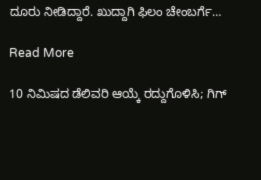ದೂರು ನೀಡಿದ್ದಾರೆ. ಖುದ್ದಾಗಿ ಫಿಲಂ ಚೇಂಬರ್ಗೆ…

Read More

10 ನಿಮಿಷದ ಡೆಲಿವರಿ ಆಯ್ಕೆ ರದ್ದುಗೊಳಿಸಿ; ಗಿಗ್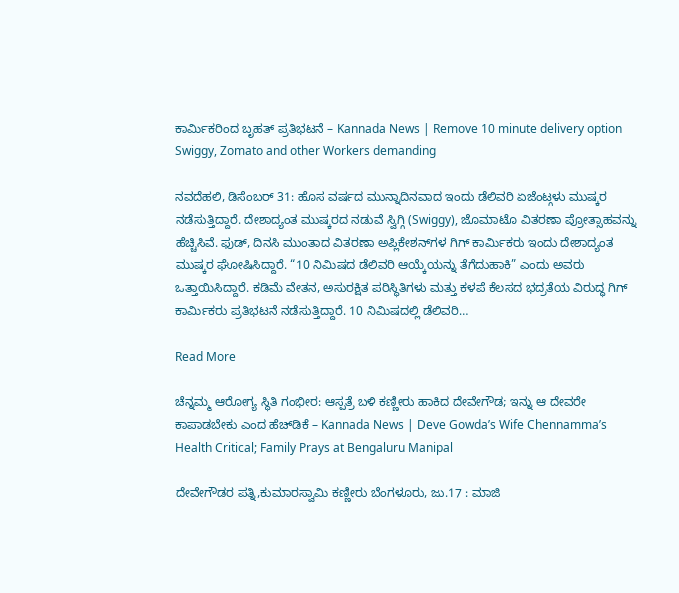ಕಾರ್ಮಿಕರಿಂದ ಬೃಹತ್ ಪ್ರತಿಭಟನೆ – Kannada News | Remove 10 minute delivery option Swiggy, Zomato and other Workers demanding

ನವದೆಹಲಿ, ಡಿಸೆಂಬರ್ 31: ಹೊಸ ವರ್ಷದ ಮುನ್ನಾದಿನವಾದ ಇಂದು ಡೆಲಿವರಿ ಏಜೆಂಟ್ಗಳು ಮುಷ್ಕರ ನಡೆಸುತ್ತಿದ್ದಾರೆ. ದೇಶಾದ್ಯಂತ ಮುಷ್ಕರದ ನಡುವೆ ಸ್ವಿಗ್ಗಿ (Swiggy), ಜೊಮಾಟೊ ವಿತರಣಾ ಪ್ರೋತ್ಸಾಹವನ್ನು ಹೆಚ್ಚಿಸಿವೆ. ಫುಡ್, ದಿನಸಿ ಮುಂತಾದ ವಿತರಣಾ ಅಪ್ಲಿಕೇಶನ್‌ಗಳ ಗಿಗ್ ಕಾರ್ಮಿಕರು ಇಂದು ದೇಶಾದ್ಯಂತ ಮುಷ್ಕರ ಘೋಷಿಸಿದ್ದಾರೆ. “10 ನಿಮಿಷದ ಡೆಲಿವರಿ ಆಯ್ಕೆಯನ್ನು ತೆಗೆದುಹಾಕಿ” ಎಂದು ಅವರು ಒತ್ತಾಯಿಸಿದ್ದಾರೆ. ಕಡಿಮೆ ವೇತನ, ಅಸುರಕ್ಷಿತ ಪರಿಸ್ಥಿತಿಗಳು ಮತ್ತು ಕಳಪೆ ಕೆಲಸದ ಭದ್ರತೆಯ ವಿರುದ್ಧ ಗಿಗ್ ಕಾರ್ಮಿಕರು ಪ್ರತಿಭಟನೆ ನಡೆಸುತ್ತಿದ್ದಾರೆ. 10 ನಿಮಿಷದಲ್ಲಿ ಡೆಲಿವರಿ…

Read More

ಚೆನ್ನಮ್ಮ ಆರೋಗ್ಯ ಸ್ಥಿತಿ ಗಂಭೀರ: ಆಸ್ಪತ್ರೆ ಬಳಿ ಕಣ್ಣೀರು ಹಾಕಿದ ದೇವೇಗೌಡ; ಇನ್ನು ಆ ದೇವರೇ ಕಾಪಾಡಬೇಕು ಎಂದ ಹೆಚ್‌ಡಿಕೆ – Kannada News | Deve Gowda’s Wife Chennamma’s Health Critical; Family Prays at Bengaluru Manipal

ದೇವೇಗೌಡರ ಪತ್ನಿ,ಕುಮಾರಸ್ವಾಮಿ ಕಣ್ಣೀರು ಬೆಂಗಳೂರು, ಜು.17 : ಮಾಜಿ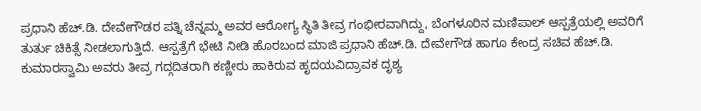ಪ್ರಧಾನಿ ಹೆಚ್.ಡಿ. ದೇವೇಗೌಡರ ಪತ್ನಿ ಚೆನ್ನಮ್ಮ ಅವರ ಆರೋಗ್ಯ ಸ್ಥಿತಿ ತೀವ್ರ ಗಂಭೀರವಾಗಿದ್ದು, ಬೆಂಗಳೂರಿನ ಮಣಿಪಾಲ್ ಆಸ್ಪತ್ರೆಯಲ್ಲಿ ಅವರಿಗೆ ತುರ್ತು ಚಿಕಿತ್ಸೆ ನೀಡಲಾಗುತ್ತಿದೆ. ಆಸ್ಪತ್ರೆಗೆ ಭೇಟಿ ನೀಡಿ ಹೊರಬಂದ ಮಾಜಿ ಪ್ರಧಾನಿ ಹೆಚ್.ಡಿ. ದೇವೇಗೌಡ ಹಾಗೂ ಕೇಂದ್ರ ಸಚಿವ ಹೆಚ್.ಡಿ. ಕುಮಾರಸ್ವಾಮಿ ಅವರು ತೀವ್ರ ಗದ್ಗದಿತರಾಗಿ ಕಣ್ಣೀರು ಹಾಕಿರುವ ಹೃದಯವಿದ್ರಾವಕ ದೃಶ್ಯ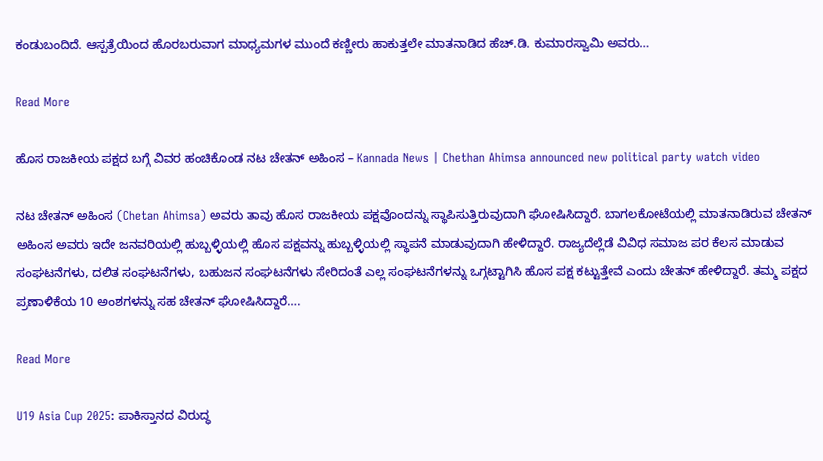ಕಂಡುಬಂದಿದೆ. ಆಸ್ಪತ್ರೆಯಿಂದ ಹೊರಬರುವಾಗ ಮಾಧ್ಯಮಗಳ ಮುಂದೆ ಕಣ್ಣೀರು ಹಾಕುತ್ತಲೇ ಮಾತನಾಡಿದ ಹೆಚ್.ಡಿ. ಕುಮಾರಸ್ವಾಮಿ ಅವರು…

Read More

ಹೊಸ ರಾಜಕೀಯ ಪಕ್ಷದ ಬಗ್ಗೆ ವಿವರ ಹಂಚಿಕೊಂಡ ನಟ ಚೇತನ್ ಅಹಿಂಸ – Kannada News | Chethan Ahimsa announced new political party watch video

ನಟ ಚೇತನ್ ಅಹಿಂಸ (Chetan Ahimsa) ಅವರು ತಾವು ಹೊಸ ರಾಜಕೀಯ ಪಕ್ಷವೊಂದನ್ನು ಸ್ಥಾಪಿಸುತ್ತಿರುವುದಾಗಿ ಘೋಷಿಸಿದ್ದಾರೆ. ಬಾಗಲಕೋಟೆಯಲ್ಲಿ ಮಾತನಾಡಿರುವ ಚೇತನ್ ಅಹಿಂಸ ಅವರು ಇದೇ ಜನವರಿಯಲ್ಲಿ ಹುಬ್ಬಳ್ಳಿಯಲ್ಲಿ ಹೊಸ ಪಕ್ಷವನ್ನು ಹುಬ್ಬಳ್ಳಿಯಲ್ಲಿ ಸ್ಥಾಪನೆ ಮಾಡುವುದಾಗಿ ಹೇಳಿದ್ದಾರೆ. ರಾಜ್ಯದೆಲ್ಲೆಡೆ ವಿವಿಧ ಸಮಾಜ ಪರ ಕೆಲಸ ಮಾಡುವ ಸಂಘಟನೆಗಳು, ದಲಿತ ಸಂಘಟನೆಗಳು, ಬಹುಜನ ಸಂಘಟನೆಗಳು ಸೇರಿದಂತೆ ಎಲ್ಲ ಸಂಘಟನೆಗಳನ್ನು ಒಗ್ಗಟ್ಟಾಗಿಸಿ ಹೊಸ ಪಕ್ಷ ಕಟ್ಟುತ್ತೇವೆ ಎಂದು ಚೇತನ್ ಹೇಳಿದ್ದಾರೆ. ತಮ್ಮ ಪಕ್ಷದ ಪ್ರಣಾಳಿಕೆಯ 10 ಅಂಶಗಳನ್ನು ಸಹ ಚೇತನ್ ಘೋಷಿಸಿದ್ದಾರೆ….

Read More

U19 Asia Cup 2025: ಪಾಕಿಸ್ತಾನದ ವಿರುದ್ಧ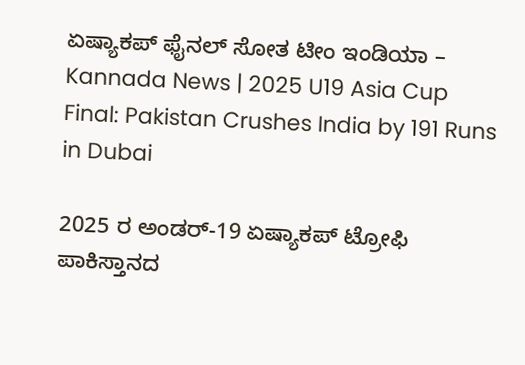ಏಷ್ಯಾಕಪ್ ಫೈನಲ್ ಸೋತ ಟೀಂ ಇಂಡಿಯಾ – Kannada News | 2025 U19 Asia Cup Final: Pakistan Crushes India by 191 Runs in Dubai

2025 ರ ಅಂಡರ್-19 ಏಷ್ಯಾಕಪ್ ಟ್ರೋಫಿ ಪಾಕಿಸ್ತಾನದ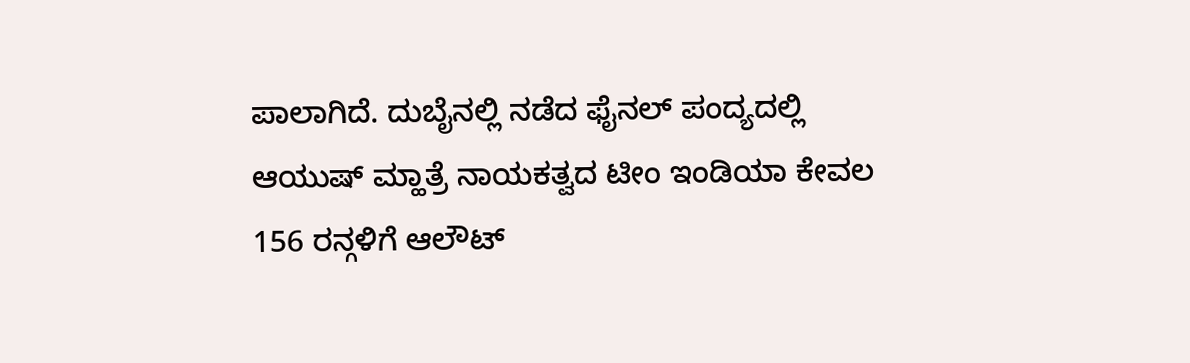ಪಾಲಾಗಿದೆ. ದುಬೈನಲ್ಲಿ ನಡೆದ ಫೈನಲ್ ಪಂದ್ಯದಲ್ಲಿ ಆಯುಷ್ ಮ್ಹಾತ್ರೆ ನಾಯಕತ್ವದ ಟೀಂ ಇಂಡಿಯಾ ಕೇವಲ 156 ರನ್ಗಳಿಗೆ ಆಲೌಟ್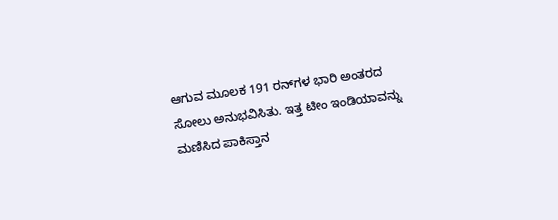ಆಗುವ ಮೂಲಕ 191 ರನ್‌ಗಳ ಭಾರಿ ಅಂತರದ ಸೋಲು ಅನುಭವಿಸಿತು. ಇತ್ತ ಟೀಂ ಇಂಡಿಯಾವನ್ನು ಮಣಿಸಿದ ಪಾಕಿಸ್ತಾನ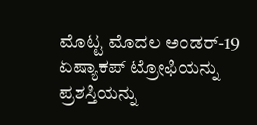ಮೊಟ್ಟ ಮೊದಲ ಅಂಡರ್-19 ಏಷ್ಯಾಕಪ್ ಟ್ರೋಫಿಯನ್ನು ಪ್ರಶಸ್ತಿಯನ್ನು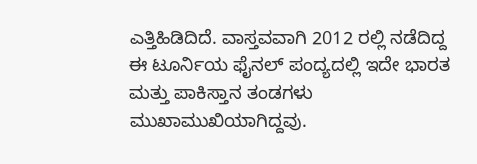ಎತ್ತಿಹಿಡಿದಿದೆ. ವಾಸ್ತವವಾಗಿ 2012 ರಲ್ಲಿ ನಡೆದಿದ್ದ ಈ ಟೂರ್ನಿಯ ಫೈನಲ್ ಪಂದ್ಯದಲ್ಲಿ ಇದೇ ಭಾರತ ಮತ್ತು ಪಾಕಿಸ್ತಾನ ತಂಡಗಳು ಮುಖಾಮುಖಿಯಾಗಿದ್ದವು.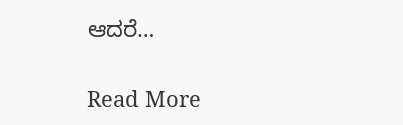ಆದರೆ…

Read More